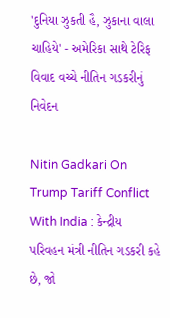'દુનિયા ઝુકતી હૈ, ઝુકાના વાલા ચાહિયે' - અમેરિકા સાથે ટેરિફ વિવાદ વચ્ચે નીતિન ગડકરીનું નિવેદન

Nitin Gadkari On Trump Tariff Conflict With India : કેન્દ્રીય પરિવહન મંત્રી નીતિન ગડકરી કહે છે, જો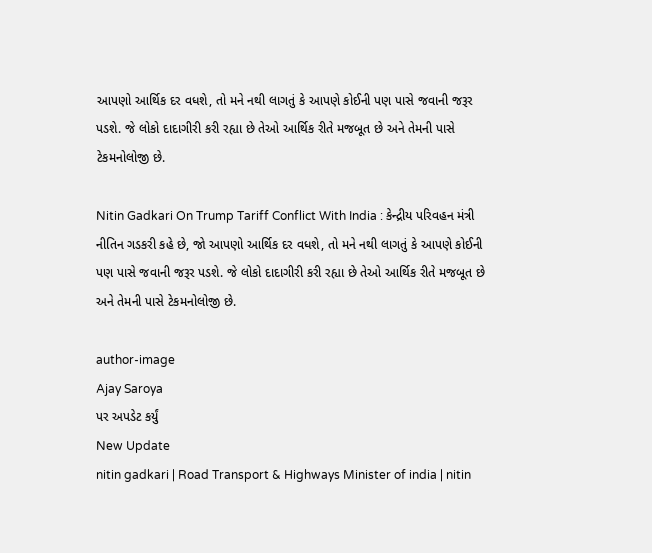આપણો આર્થિક દર વધશે, તો મને નથી લાગતું કે આપણે કોઈની પણ પાસે જવાની જરૂર પડશે. જે લોકો દાદાગીરી કરી રહ્યા છે તેઓ આર્થિક રીતે મજબૂત છે અને તેમની પાસે ટેકમનોલોજી છે.

Nitin Gadkari On Trump Tariff Conflict With India : કેન્દ્રીય પરિવહન મંત્રી નીતિન ગડકરી કહે છે, જો આપણો આર્થિક દર વધશે, તો મને નથી લાગતું કે આપણે કોઈની પણ પાસે જવાની જરૂર પડશે. જે લોકો દાદાગીરી કરી રહ્યા છે તેઓ આર્થિક રીતે મજબૂત છે અને તેમની પાસે ટેકમનોલોજી છે.

author-image
Ajay Saroya
પર અપડેટ કર્યું
New Update
nitin gadkari | Road Transport & Highways Minister of india | nitin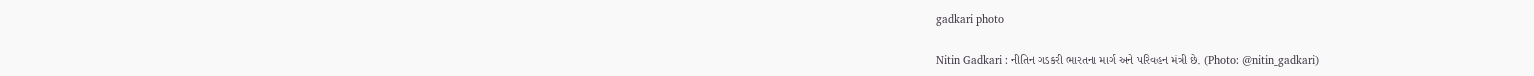gadkari photo

Nitin Gadkari : નીતિન ગડકરી ભારતના માર્ગ અને પરિવહન મંત્રી છે. (Photo: @nitin_gadkari)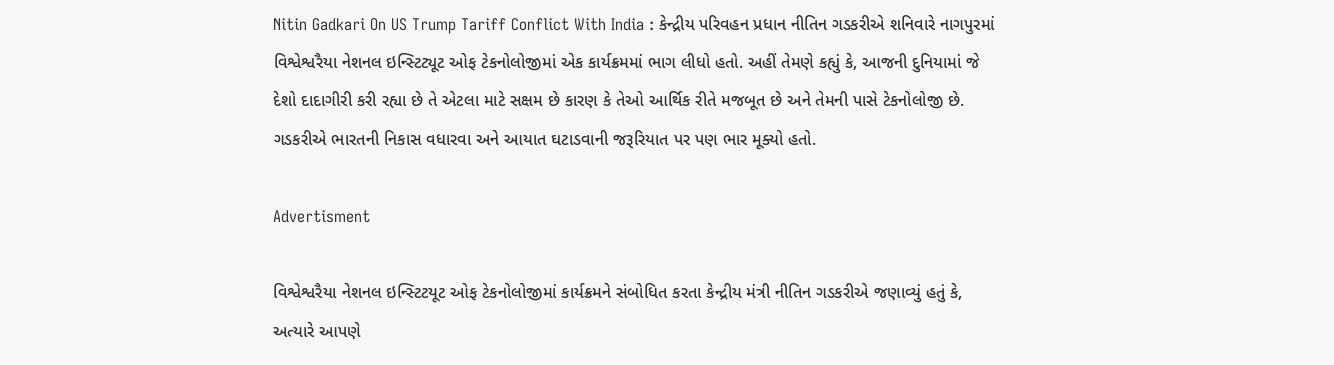Nitin Gadkari On US Trump Tariff Conflict With India : કેન્દ્રીય પરિવહન પ્રધાન નીતિન ગડકરીએ શનિવારે નાગપુરમાં વિશ્વેશ્વરૈયા નેશનલ ઇન્સ્ટિટ્યૂટ ઓફ ટેકનોલોજીમાં એક કાર્યક્રમમાં ભાગ લીધો હતો. અહીં તેમણે કહ્યું કે, આજની દુનિયામાં જે દેશો દાદાગીરી કરી રહ્યા છે તે એટલા માટે સક્ષમ છે કારણ કે તેઓ આર્થિક રીતે મજબૂત છે અને તેમની પાસે ટેકનોલોજી છે. ગડકરીએ ભારતની નિકાસ વધારવા અને આયાત ઘટાડવાની જરૂરિયાત પર પણ ભાર મૂક્યો હતો.

Advertisment

વિશ્વેશ્વરૈયા નેશનલ ઇન્સ્ટિટયૂટ ઓફ ટેકનોલોજીમાં કાર્યક્રમને સંબોધિત કરતા કેન્દ્રીય મંત્રી નીતિન ગડકરીએ જણાવ્યું હતું કે, અત્યારે આપણે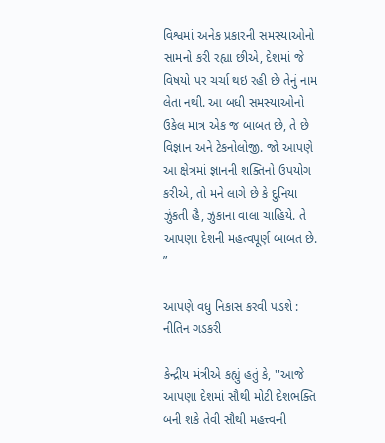વિશ્વમાં અનેક પ્રકારની સમસ્યાઓનો સામનો કરી રહ્યા છીએ, દેશમાં જે વિષયો પર ચર્ચા થઇ રહી છે તેનું નામ લેતા નથી. આ બધી સમસ્યાઓનો ઉકેલ માત્ર એક જ બાબત છે, તે છે વિજ્ઞાન અને ટેકનોલોજી. જો આપણે આ ક્ષેત્રમાં જ્ઞાનની શક્તિનો ઉપયોગ કરીએ, તો મને લાગે છે કે દુનિયા ઝુંકતી હૈ, ઝુકાના વાલા ચાહિયે. તે આપણા દેશની મહત્વપૂર્ણ બાબત છે. ”

આપણે વધુ નિકાસ કરવી પડશે : નીતિન ગડકરી

કેન્દ્રીય મંત્રીએ કહ્યું હતું કે, "આજે આપણા દેશમાં સૌથી મોટી દેશભક્તિ બની શકે તેવી સૌથી મહત્ત્વની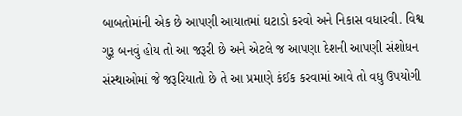બાબતોમાંની એક છે આપણી આયાતમાં ઘટાડો કરવો અને નિકાસ વધારવી. વિશ્વ ગુરૂ બનવું હોય તો આ જરૂરી છે અને એટલે જ આપણા દેશની આપણી સંશોધન સંસ્થાઓમાં જે જરૂરિયાતો છે તે આ પ્રમાણે કંઈક કરવામાં આવે તો વધુ ઉપયોગી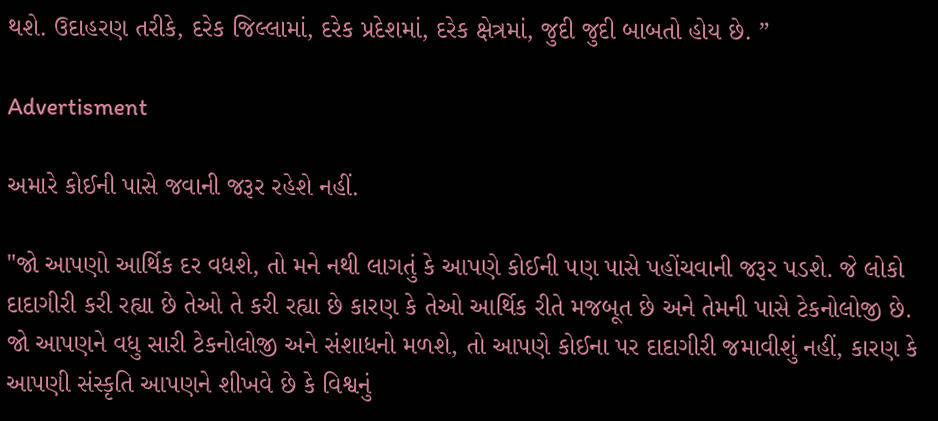થશે. ઉદાહરણ તરીકે, દરેક જિલ્લામાં, દરેક પ્રદેશમાં, દરેક ક્ષેત્રમાં, જુદી જુદી બાબતો હોય છે. ”

Advertisment

અમારે કોઈની પાસે જવાની જરૂર રહેશે નહીં.

"જો આપણો આર્થિક દર વધશે, તો મને નથી લાગતું કે આપણે કોઈની પણ પાસે પહોંચવાની જરૂર પડશે. જે લોકો દાદાગીરી કરી રહ્યા છે તેઓ તે કરી રહ્યા છે કારણ કે તેઓ આર્થિક રીતે મજબૂત છે અને તેમની પાસે ટેકનોલોજી છે. જો આપણને વધુ સારી ટેકનોલોજી અને સંશાધનો મળશે, તો આપણે કોઈના પર દાદાગીરી જમાવીશું નહીં, કારણ કે આપણી સંસ્કૃતિ આપણને શીખવે છે કે વિશ્વનું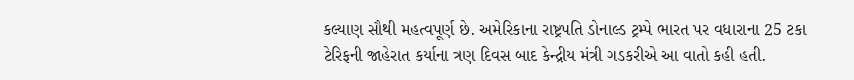કલ્યાણ સૌથી મહત્વપૂર્ણ છે. અમેરિકાના રાષ્ટ્રપતિ ડોનાલ્ડ ટ્રમ્પે ભારત પર વધારાના 25 ટકા ટેરિફની જાહેરાત કર્યાના ત્રણ દિવસ બાદ કેન્દ્રીય મંત્રી ગડકરીએ આ વાતો કહી હતી.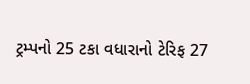ટ્રમ્પનો 25 ટકા વધારાનો ટેરિફ 27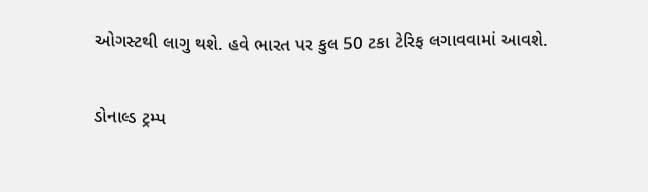ઓગસ્ટથી લાગુ થશે. હવે ભારત પર કુલ 50 ટકા ટેરિફ લગાવવામાં આવશે.

ડોનાલ્ડ ટ્રમ્પ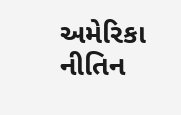અમેરિકા નીતિન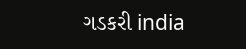ગડકરી india